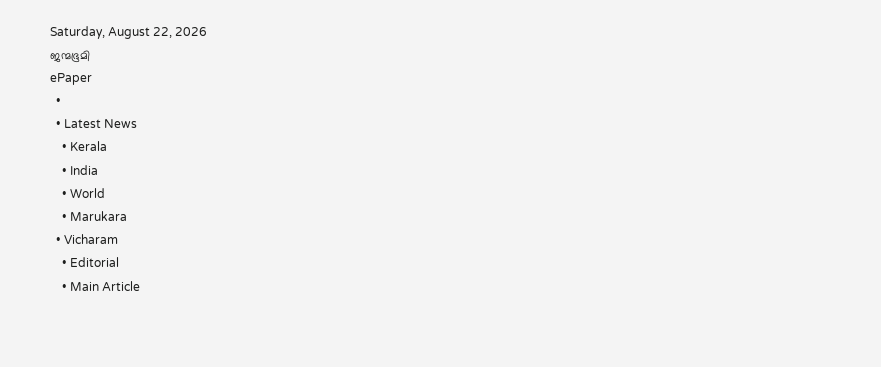Saturday, August 22, 2026
ജന്മഭൂമി
ePaper
  •
  • Latest News
    • Kerala
    • India
    • World
    • Marukara
  • Vicharam
    • Editorial
    • Main Article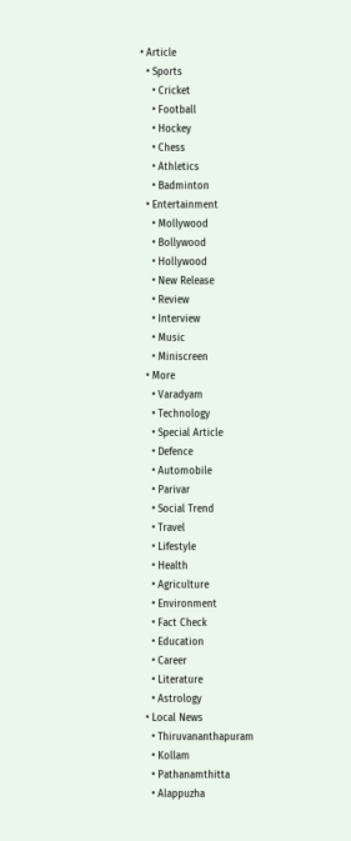• Article
  • Sports
    • Cricket
    • Football
    • Hockey
    • Chess
    • Athletics
    • Badminton
  • Entertainment
    • Mollywood
    • Bollywood
    • Hollywood
    • New Release
    • Review
    • Interview
    • Music
    • Miniscreen
  • More
    • Varadyam
    • Technology
    • Special Article
    • Defence
    • Automobile
    • Parivar
    • Social Trend
    • Travel
    • Lifestyle
    • Health
    • Agriculture
    • Environment
    • Fact Check
    • Education
    • Career
    • Literature
    • Astrology
  • Local News
    • Thiruvananthapuram
    • Kollam
    • Pathanamthitta
    • Alappuzha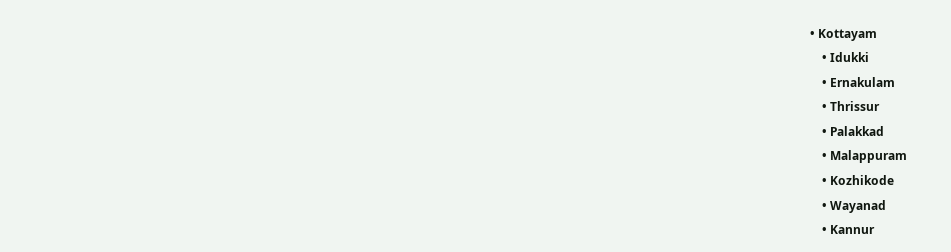• Kottayam
    • Idukki
    • Ernakulam
    • Thrissur
    • Palakkad
    • Malappuram
    • Kozhikode
    • Wayanad
    • Kannur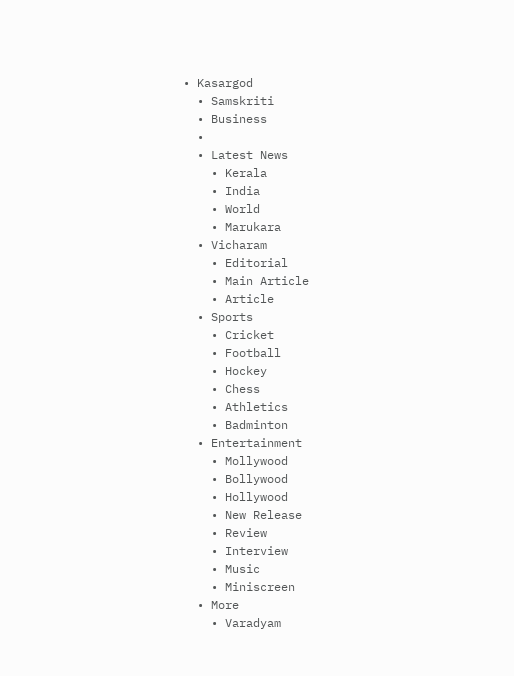• Kasargod
  • Samskriti
  • Business
  •
  • Latest News
    • Kerala
    • India
    • World
    • Marukara
  • Vicharam
    • Editorial
    • Main Article
    • Article
  • Sports
    • Cricket
    • Football
    • Hockey
    • Chess
    • Athletics
    • Badminton
  • Entertainment
    • Mollywood
    • Bollywood
    • Hollywood
    • New Release
    • Review
    • Interview
    • Music
    • Miniscreen
  • More
    • Varadyam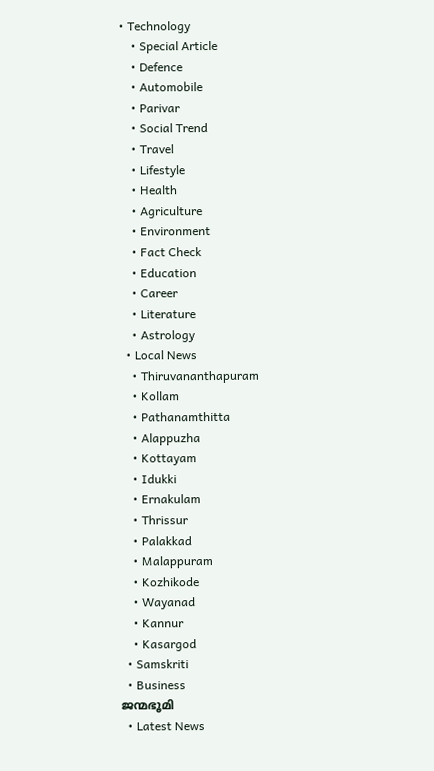• Technology
    • Special Article
    • Defence
    • Automobile
    • Parivar
    • Social Trend
    • Travel
    • Lifestyle
    • Health
    • Agriculture
    • Environment
    • Fact Check
    • Education
    • Career
    • Literature
    • Astrology
  • Local News
    • Thiruvananthapuram
    • Kollam
    • Pathanamthitta
    • Alappuzha
    • Kottayam
    • Idukki
    • Ernakulam
    • Thrissur
    • Palakkad
    • Malappuram
    • Kozhikode
    • Wayanad
    • Kannur
    • Kasargod
  • Samskriti
  • Business
ജന്മഭൂമി
  • Latest News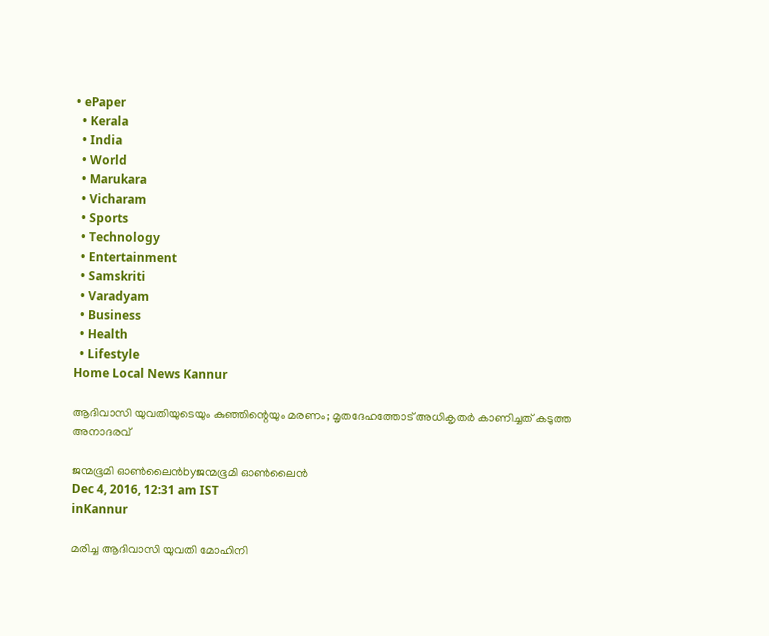• ePaper
  • Kerala
  • India
  • World
  • Marukara
  • Vicharam
  • Sports
  • Technology
  • Entertainment
  • Samskriti
  • Varadyam
  • Business
  • Health
  • Lifestyle
Home Local News Kannur

ആദിവാസി യുവതിയുടെയും കുഞ്ഞിന്റെയും മരണം; മൃതദേഹത്തോട് അധികൃതര്‍ കാണിച്ചത് കടുത്ത അനാദരവ്

ജന്മഭൂമി ഓണ്‍ലൈന്‍byജന്മഭൂമി ഓണ്‍ലൈന്‍
Dec 4, 2016, 12:31 am IST
inKannur

മരിച്ച ആദിവാസി യുവതി മോഹിനി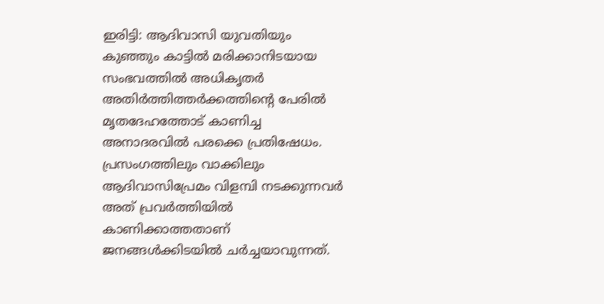ഇരിട്ടി: ആദിവാസി യുവതിയും കുഞ്ഞും കാട്ടില്‍ മരിക്കാനിടയായ സംഭവത്തില്‍ അധികൃതര്‍ അതിര്‍ത്തിത്തര്‍ക്കത്തിന്റെ പേരില്‍ മൃതദേഹത്തോട് കാണിച്ച അനാദരവില്‍ പരക്കെ പ്രതിഷേധം. പ്രസംഗത്തിലും വാക്കിലും ആദിവാസിപ്രേമം വിളമ്പി നടക്കുന്നവര്‍ അത് പ്രവര്‍ത്തിയില്‍ കാണിക്കാത്തതാണ് ജനങ്ങള്‍ക്കിടയില്‍ ചര്‍ച്ചയാവുന്നത്.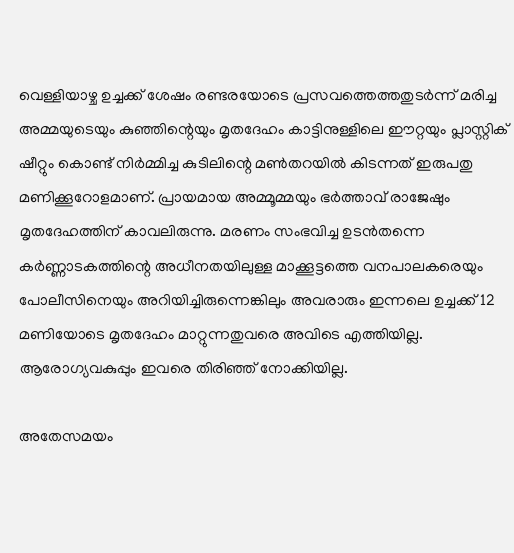വെള്ളിയാഴ്ച ഉച്ചക്ക് ശേഷം രണ്ടരയോടെ പ്രസവത്തെത്തതുടര്‍ന്ന് മരിച്ച അമ്മയുടെയും കുഞ്ഞിന്റെയും മൃതദേഹം കാട്ടിനുള്ളിലെ ഈറ്റയും പ്ലാസ്റ്റിക് ഷീറ്റും കൊണ്ട് നിര്‍മ്മിച്ച കുടിലിന്റെ മണ്‍തറയില്‍ കിടന്നത് ഇരുപതു മണിക്കൂറോളമാണ്. പ്രായമായ അമ്മൂമ്മയും ഭര്‍ത്താവ് രാജേഷും മൃതദേഹത്തിന് കാവലിരുന്നു. മരണം സംഭവിച്ച ഉടന്‍തന്നെ കര്‍ണ്ണാടകത്തിന്റെ അധീനതയിലുള്ള മാക്കൂട്ടത്തെ വനപാലകരെയും പോലീസിനെയും അറിയിച്ചിരുന്നെങ്കിലും അവരാരും ഇന്നലെ ഉച്ചക്ക് 12 മണിയോടെ മൃതദേഹം മാറ്റുന്നതുവരെ അവിടെ എത്തിയില്ല. ആരോഗ്യവകുപ്പും ഇവരെ തിരിഞ്ഞ് നോക്കിയില്ല.

അതേസമയം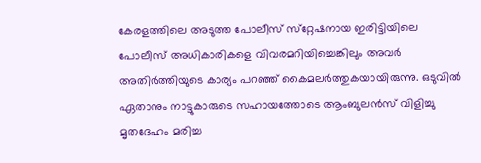കേരളത്തിലെ അടുത്ത പോലീസ് സ്‌റ്റേഷനായ ഇരിട്ടിയിലെ പോലീസ് അധികാരികളെ വിവരമറിയിച്ചെങ്കിലും അവര്‍ അതിര്‍ത്തിയുടെ കാര്യം പറഞ്ഞ് കൈമലര്‍ത്തുകയായിരുന്നു. ഒടുവില്‍ ഏതാനും നാട്ടുകാരുടെ സഹായത്തോടെ ആംബുലന്‍സ് വിളിച്ചു മൃതദേഹം മരിച്ച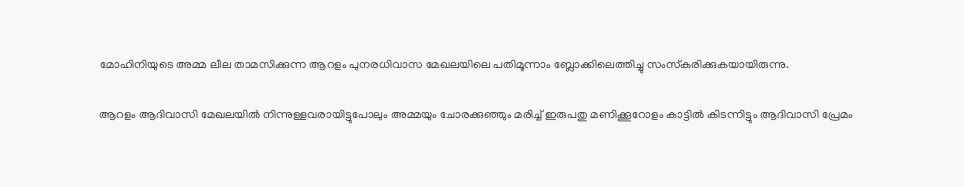മോഹിനിയുടെ അമ്മ ലീല താമസിക്കുന്ന ആറളം പുനരധിവാസ മേഖലയിലെ പതിമൂന്നാം ബ്ലോക്കിലെത്തിച്ചു സംസ്‌കരിക്കുകയായിരുന്നു.

ആറളം ആദിവാസി മേഖലയില്‍ നിന്നുള്ളവരായിട്ടുപോലും അമ്മയും ചോരക്കുഞ്ഞും മരിച്ച് ഇരുപതു മണിക്കൂറോളം കാട്ടില്‍ കിടന്നിട്ടും ആദിവാസി പ്രേമം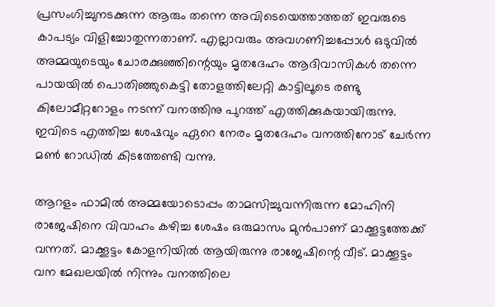പ്രസംഗിച്ചുനടക്കുന്ന ആരും തന്നെ അവിടെയെത്താത്തത് ഇവരുടെ കാപട്യം വിളിച്ചോതുന്നതാണ്. എല്ലാവരും അവഗണിച്ചപ്പോള്‍ ഒടുവില്‍ അമ്മയുടെയും ചോരക്കുഞ്ഞിന്റെയും മൃതദേഹം ആദിവാസികള്‍ തന്നെ പായയില്‍ പൊതിഞ്ഞുകെട്ടി തോളത്തിലേറ്റി കാട്ടിലൂടെ രണ്ടു കിലോമീറ്ററോളം നടന്ന് വനത്തിനു പുറത്ത് എത്തിക്കുകയായിരുന്നു. ഇവിടെ എത്തിച്ച ശേഷവും ഏറെ നേരം മൃതദേഹം വനത്തിനോട് ചേര്‍ന്ന മണ്‍ റോഡില്‍ കിടത്തേണ്ടി വന്നു.

ആറളം ഫാമില്‍ അമ്മയോടൊപ്പം താമസിച്ചുവന്നിരുന്ന മോഹിനി രാജേഷിനെ വിവാഹം കഴിച്ച ശേഷം ഒരുമാസം മുന്‍പാണ് മാക്കൂട്ടത്തേക്ക് വന്നത്. മാക്കൂട്ടം കോളനിയില്‍ ആയിരുന്നു രാജേഷിന്റെ വീട്. മാക്കൂട്ടം വന മേഖലയില്‍ നിന്നും വനത്തിലെ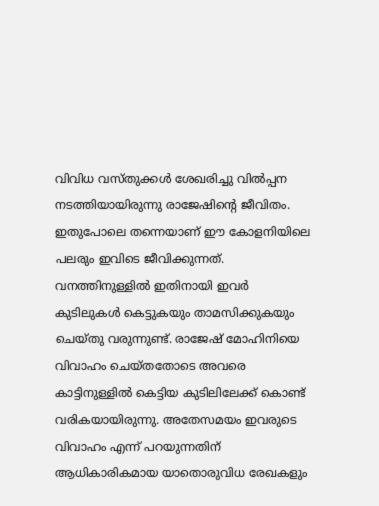വിവിധ വസ്തുക്കള്‍ ശേഖരിച്ചു വില്‍പ്പന നടത്തിയായിരുന്നു രാജേഷിന്റെ ജീവിതം. ഇതുപോലെ തന്നെയാണ് ഈ കോളനിയിലെ പലരും ഇവിടെ ജീവിക്കുന്നത്. വനത്തിനുള്ളില്‍ ഇതിനായി ഇവര്‍ കുടിലുകള്‍ കെട്ടുകയും താമസിക്കുകയും ചെയ്തു വരുന്നുണ്ട്. രാജേഷ് മോഹിനിയെ വിവാഹം ചെയ്തതോടെ അവരെ കാട്ടിനുള്ളില്‍ കെട്ടിയ കുടിലിലേക്ക് കൊണ്ട് വരികയായിരുന്നു. അതേസമയം ഇവരുടെ വിവാഹം എന്ന് പറയുന്നതിന് ആധികാരികമായ യാതൊരുവിധ രേഖകളും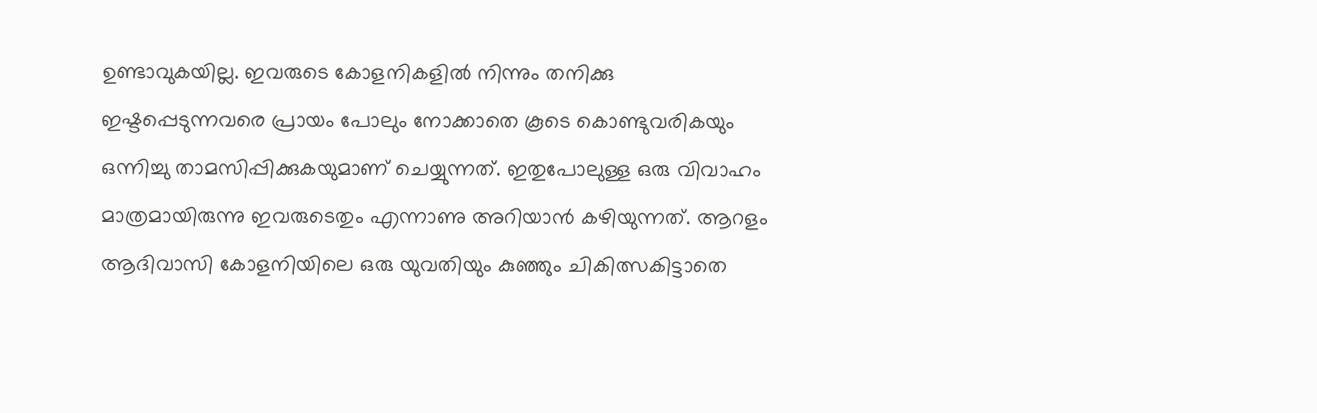ഉണ്ടാവുകയില്ല. ഇവരുടെ കോളനികളില്‍ നിന്നും തനിക്കു ഇഷ്ടപ്പെടുന്നവരെ പ്രായം പോലും നോക്കാതെ കൂടെ കൊണ്ടുവരികയും ഒന്നിച്ചു താമസിപ്പിക്കുകയുമാണ് ചെയ്യുന്നത്. ഇതുപോലുള്ള ഒരു വിവാഹം മാത്രമായിരുന്നു ഇവരുടെതും എന്നാണു അറിയാന്‍ കഴിയുന്നത്. ആറളം ആദിവാസി കോളനിയിലെ ഒരു യുവതിയും കുഞ്ഞും ചികിത്സകിട്ടാതെ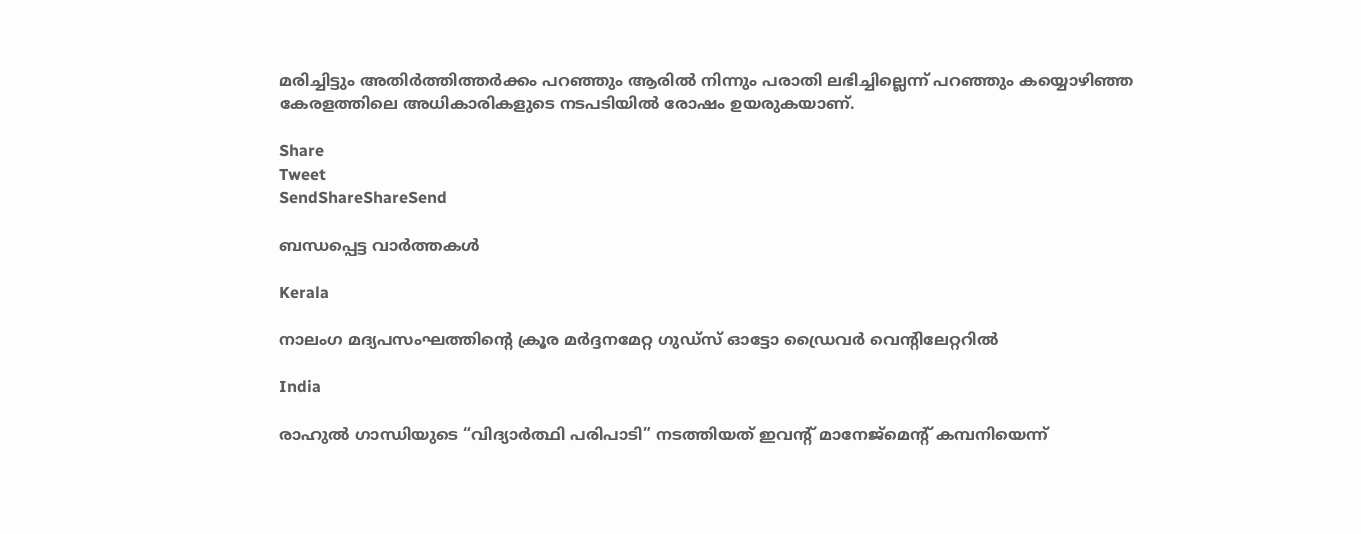മരിച്ചിട്ടും അതിര്‍ത്തിത്തര്‍ക്കം പറഞ്ഞും ആരില്‍ നിന്നും പരാതി ലഭിച്ചില്ലെന്ന് പറഞ്ഞും കയ്യൊഴിഞ്ഞ കേരളത്തിലെ അധികാരികളുടെ നടപടിയില്‍ രോഷം ഉയരുകയാണ്.

Share
Tweet
SendShareShareSend

ബന്ധപ്പെട്ട വാര്‍ത്തകള്‍

Kerala

നാലംഗ മദ്യപസംഘത്തിന്റെ ക്രൂര മര്‍ദ്ദനമേറ്റ ഗുഡ്‌സ് ഓട്ടോ ഡ്രൈവര്‍ വെന്റിലേറ്ററില്‍

India

രാഹുൽ ഗാന്ധിയുടെ “വിദ്യാർത്ഥി പരിപാടി” നടത്തിയത് ഇവന്‍റ് മാനേജ്മെന്‍റ് കമ്പനിയെന്ന്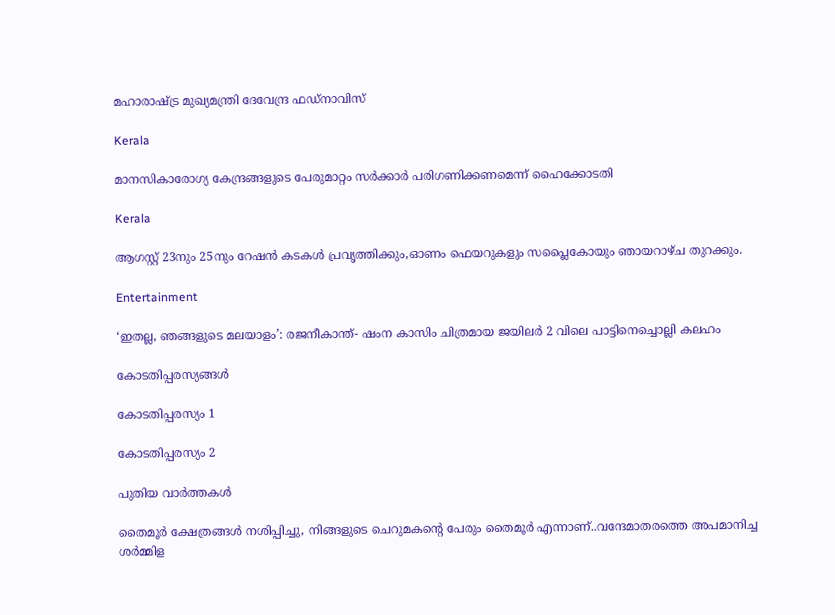മഹാരാഷ്‌ട്ര മുഖ്യമന്ത്രി ദേവേന്ദ്ര ഫഡ്‌നാവിസ്

Kerala

മാനസികാരോഗ്യ കേന്ദ്രങ്ങളുടെ പേരുമാറ്റം സര്‍ക്കാര്‍ പരിഗണിക്കണമെന്ന് ഹൈക്കോടതി

Kerala

ആഗസ്റ്റ് 23നും 25നും റേഷന്‍ കടകള്‍ പ്രവൃത്തിക്കും,ഓണം ഫെയറുകളും സപ്ലൈകോയും ഞായറാഴ്ച തുറക്കും.

Entertainment

‘ഇതല്ല, ഞങ്ങളുടെ മലയാളം’: രജനീകാന്ത്- ഷംന കാസിം ചിത്രമായ ജയിലര്‍ 2 വിലെ പാട്ടിനെച്ചൊല്ലി കലഹം

കോടതിപ്പരസ്യങ്ങള്‍

കോടതിപ്പരസ്യം 1

കോടതിപ്പരസ്യം 2

പുതിയ വാര്‍ത്തകള്‍

തൈമൂര്‍ ക്ഷേത്രങ്ങള്‍ നശിപ്പിച്ചു, നിങ്ങളുടെ ചെറുമകന്റെ പേരും തൈമൂര്‍ എന്നാണ്..വന്ദേമാതരത്തെ അപമാനിച്ച ശര്‍മ്മിള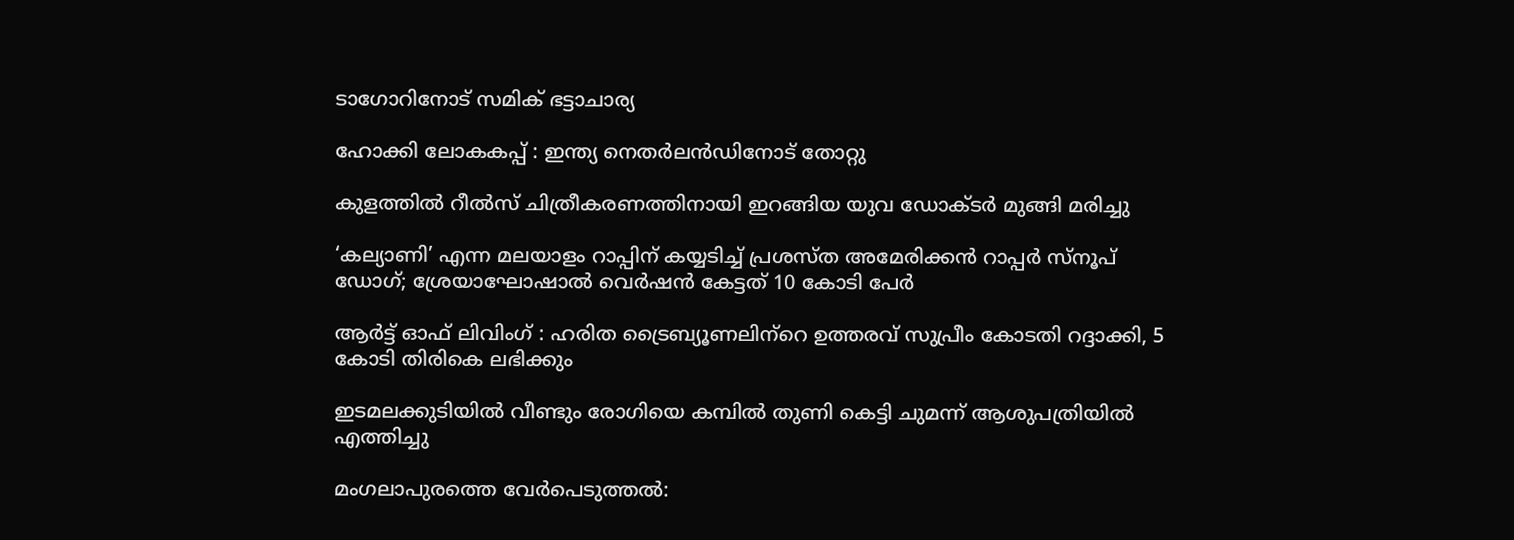ടാഗോറിനോട് സമിക് ഭട്ടാചാര്യ

ഹോക്കി ലോകകപ്പ് : ഇന്ത്യ നെതര്‍ലന്‍ഡിനോട് തോറ്റു

കുളത്തില്‍ റീല്‍സ് ചിത്രീകരണത്തിനായി ഇറങ്ങിയ യുവ ഡോക്ടര്‍ മുങ്ങി മരിച്ചു

‘കല്യാണി’ എന്ന മലയാളം റാപ്പിന് കയ്യടിച്ച് പ്രശസ്ത അമേരിക്കന്‍ റാപ്പര്‍ സ്നൂപ് ഡോഗ്; ശ്രേയാഘോഷാല്‍ വെര്‍ഷന്‍ കേട്ടത് 10 കോടി പേര്‍

ആര്‍ട്ട് ഓഫ് ലിവിംഗ് : ഹരിത ട്രൈബ്യൂണലിന്‌റെ ഉത്തരവ് സുപ്രീം കോടതി റദ്ദാക്കി, 5 കോടി തിരികെ ലഭിക്കും

ഇടമലക്കുടിയില്‍ വീണ്ടും രോഗിയെ കമ്പില്‍ തുണി കെട്ടി ചുമന്ന് ആശുപത്രിയില്‍ എത്തിച്ചു

മംഗലാപുരത്തെ വേര്‍പെടുത്തല്‍: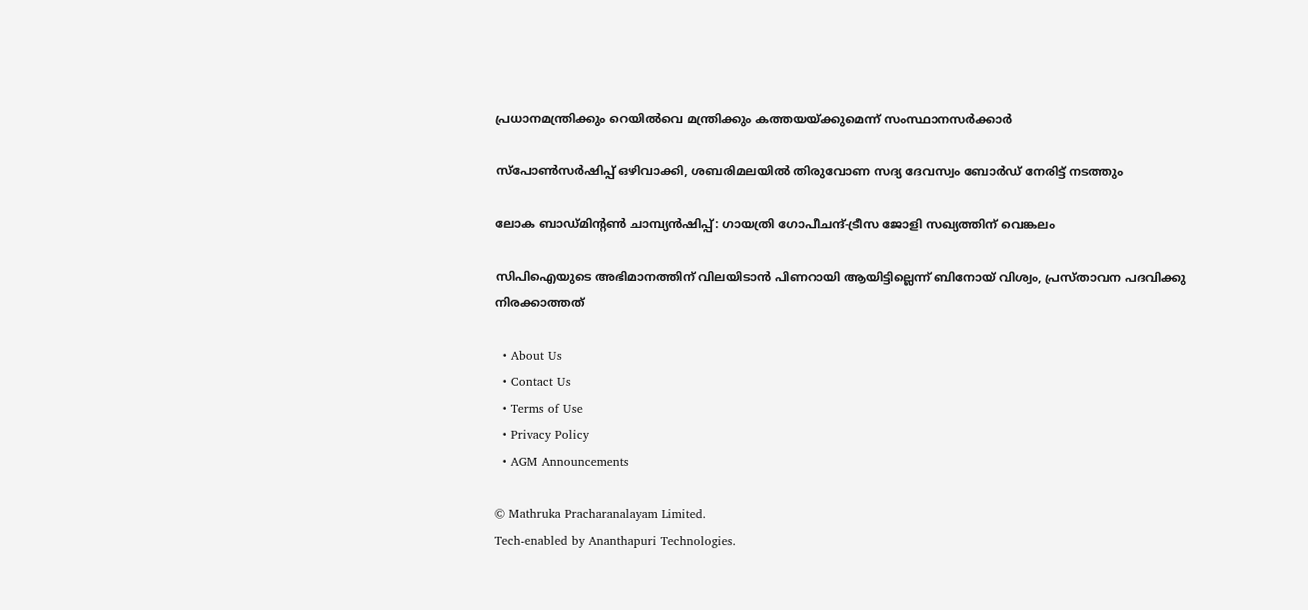പ്രധാനമന്ത്രിക്കും റെയില്‍വെ മന്ത്രിക്കും കത്തയയ്‌ക്കുമെന്ന് സംസ്ഥാനസര്‍ക്കാര്‍

സ്പോണ്‍സര്‍ഷിപ്പ് ഒഴിവാക്കി, ശബരിമലയില്‍ തിരുവോണ സദ്യ ദേവസ്വം ബോര്‍ഡ് നേരിട്ട് നടത്തും

ലോക ബാഡ്മിന്റണ്‍ ചാമ്പ്യന്‍ഷിപ്പ്: ഗായത്രി ഗോപീചന്ദ്-ട്രീസ ജോളി സഖ്യത്തിന് വെങ്കലം

സിപിഐയുടെ അഭിമാനത്തിന് വിലയിടാന്‍ പിണറായി ആയിട്ടില്ലെന്ന് ബിനോയ് വിശ്വം, പ്രസ്താവന പദവിക്കു നിരക്കാത്തത്

  • About Us
  • Contact Us
  • Terms of Use
  • Privacy Policy
  • AGM Announcements

© Mathruka Pracharanalayam Limited.
Tech-enabled by Ananthapuri Technologies.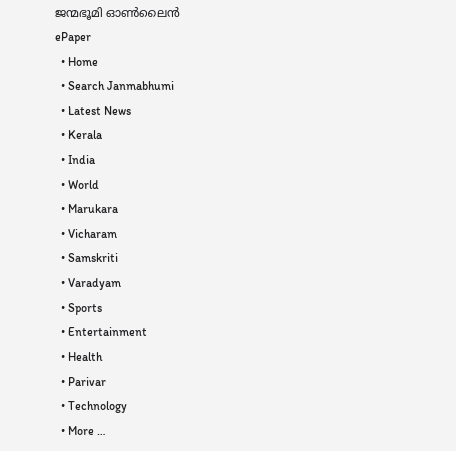ജന്മഭൂമി ഓണ്‍ലൈന്‍
ePaper
  • Home
  • Search Janmabhumi
  • Latest News
  • Kerala
  • India
  • World
  • Marukara
  • Vicharam
  • Samskriti
  • Varadyam
  • Sports
  • Entertainment
  • Health
  • Parivar
  • Technology
  • More …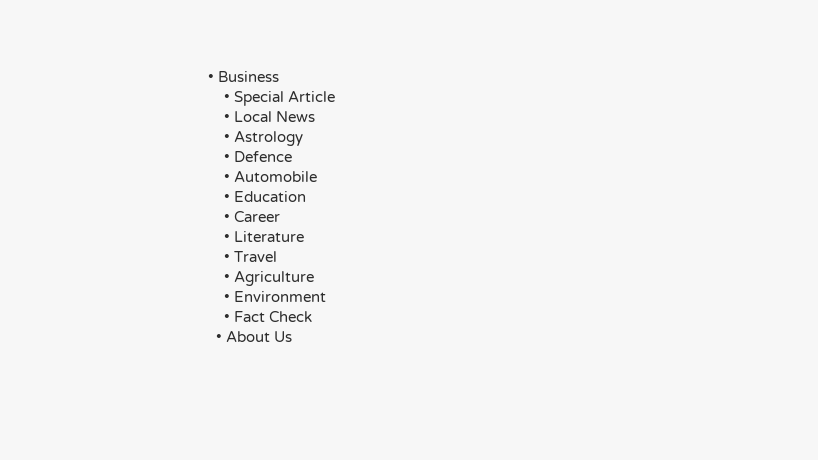• Business
    • Special Article
    • Local News
    • Astrology
    • Defence
    • Automobile
    • Education
    • Career
    • Literature
    • Travel
    • Agriculture
    • Environment
    • Fact Check
  • About Us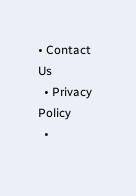• Contact Us
  • Privacy Policy
  •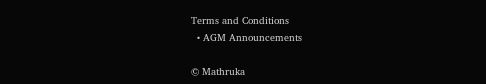Terms and Conditions
  • AGM Announcements

© Mathruka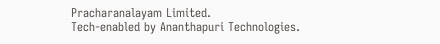Pracharanalayam Limited.
Tech-enabled by Ananthapuri Technologies.